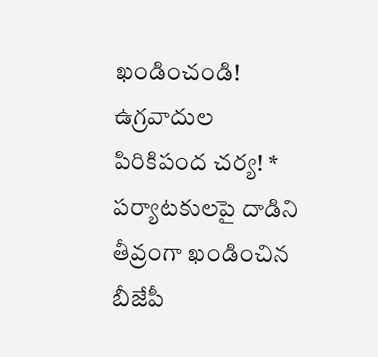ఖండించండి! ఉగ్రవాదుల పిరికిపంద చర్య! * పర్యాటకులపై దాడిని తీవ్రంగా ఖండించిన బీజేపీ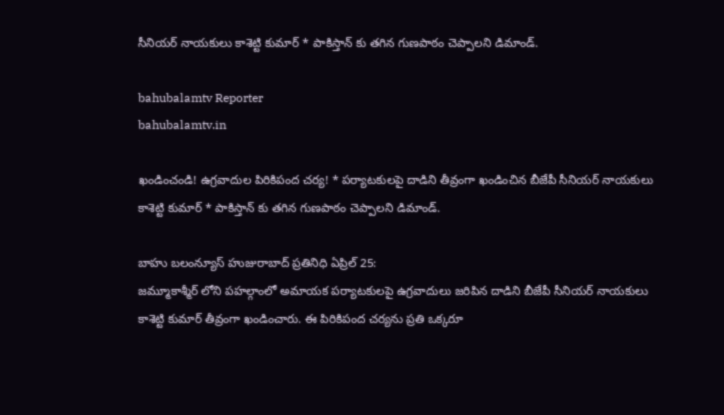సీనియర్ నాయకులు కాశెట్టి కుమార్ * పాకిస్తాన్ కు తగిన గుణపాఠం చెప్పాలని డిమాండ్.

bahubalamtv Reporter
bahubalamtv.in

ఖండించండి! ఉగ్రవాదుల పిరికిపంద చర్య! * పర్యాటకులపై దాడిని తీవ్రంగా ఖండించిన బీజేపీ సీనియర్ నాయకులు కాశెట్టి కుమార్ * పాకిస్తాన్ కు తగిన గుణపాఠం చెప్పాలని డిమాండ్.

బాహు బలంన్యూస్ హుజురాబాద్ ప్రతినిధి ఏప్రిల్ 25:
జమ్మూకాశ్మీర్ లోని పహల్గాంలో అమాయక పర్యాటకులపై ఉగ్రవాదులు జరిపిన దాడిని బీజేపీ సీనియర్ నాయకులు కాశెట్టి కుమార్ తీవ్రంగా ఖండించారు. ఈ పిరికిపంద చర్యను ప్రతి ఒక్కరూ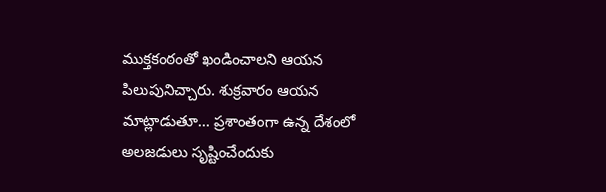ముక్తకంఠంతో ఖండించాలని ఆయన పిలుపునిచ్చారు. శుక్రవారం ఆయన మాట్లాడుతూ... ప్రశాంతంగా ఉన్న దేశంలో అలజడులు సృష్టించేందుకు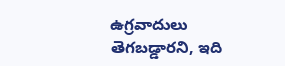ఉగ్రవాదులు తెగబడ్డారని, ఇది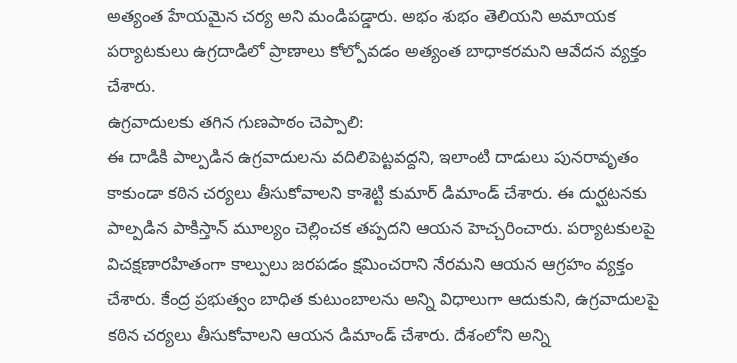అత్యంత హేయమైన చర్య అని మండిపడ్డారు. అభం శుభం తెలియని అమాయక పర్యాటకులు ఉగ్రదాడిలో ప్రాణాలు కోల్పోవడం అత్యంత బాధాకరమని ఆవేదన వ్యక్తం చేశారు.
ఉగ్రవాదులకు తగిన గుణపాఠం చెప్పాలి:
ఈ దాడికి పాల్పడిన ఉగ్రవాదులను వదిలిపెట్టవద్దని, ఇలాంటి దాడులు పునరావృతం కాకుండా కఠిన చర్యలు తీసుకోవాలని కాశెట్టి కుమార్ డిమాండ్ చేశారు. ఈ దుర్ఘటనకు పాల్పడిన పాకిస్తాన్ మూల్యం చెల్లించక తప్పదని ఆయన హెచ్చరించారు. పర్యాటకులపై విచక్షణారహితంగా కాల్పులు జరపడం క్షమించరాని నేరమని ఆయన ఆగ్రహం వ్యక్తం చేశారు. కేంద్ర ప్రభుత్వం బాధిత కుటుంబాలను అన్ని విధాలుగా ఆదుకుని, ఉగ్రవాదులపై కఠిన చర్యలు తీసుకోవాలని ఆయన డిమాండ్ చేశారు. దేశంలోని అన్ని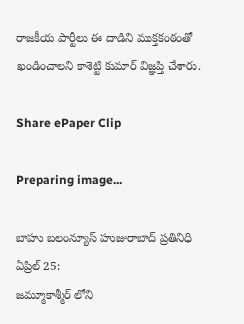రాజకీయ పార్టీలు ఈ దాడిని ముక్తకంఠంతో ఖండించాలని కాశెట్టి కుమార్ విజ్ఞప్తి చేశారు.

Share ePaper Clip

Preparing image...

బాహు బలంన్యూస్ హుజురాబాద్ ప్రతినిధి ఏప్రిల్ 25:
జమ్మూకాశ్మీర్ లోని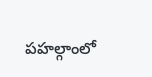పహల్గాంలో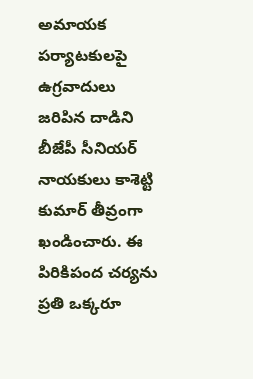అమాయక పర్యాటకులపై ఉగ్రవాదులు జరిపిన దాడిని బీజేపీ సీనియర్ నాయకులు కాశెట్టి కుమార్ తీవ్రంగా ఖండించారు. ఈ పిరికిపంద చర్యను ప్రతి ఒక్కరూ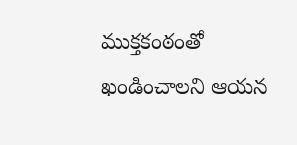ముక్తకంఠంతో ఖండించాలని ఆయన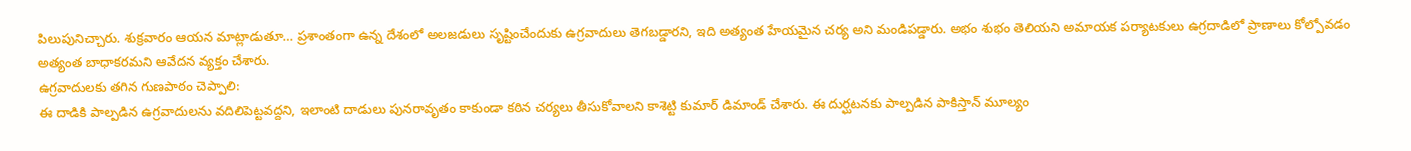పిలుపునిచ్చారు. శుక్రవారం ఆయన మాట్లాడుతూ… ప్రశాంతంగా ఉన్న దేశంలో అలజడులు సృష్టించేందుకు ఉగ్రవాదులు తెగబడ్డారని, ఇది అత్యంత హేయమైన చర్య అని మండిపడ్డారు. అభం శుభం తెలియని అమాయక పర్యాటకులు ఉగ్రదాడిలో ప్రాణాలు కోల్పోవడం అత్యంత బాధాకరమని ఆవేదన వ్యక్తం చేశారు.
ఉగ్రవాదులకు తగిన గుణపాఠం చెప్పాలి:
ఈ దాడికి పాల్పడిన ఉగ్రవాదులను వదిలిపెట్టవద్దని, ఇలాంటి దాడులు పునరావృతం కాకుండా కఠిన చర్యలు తీసుకోవాలని కాశెట్టి కుమార్ డిమాండ్ చేశారు. ఈ దుర్ఘటనకు పాల్పడిన పాకిస్తాన్ మూల్యం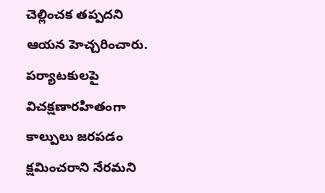చెల్లించక తప్పదని ఆయన హెచ్చరించారు. పర్యాటకులపై విచక్షణారహితంగా కాల్పులు జరపడం క్షమించరాని నేరమని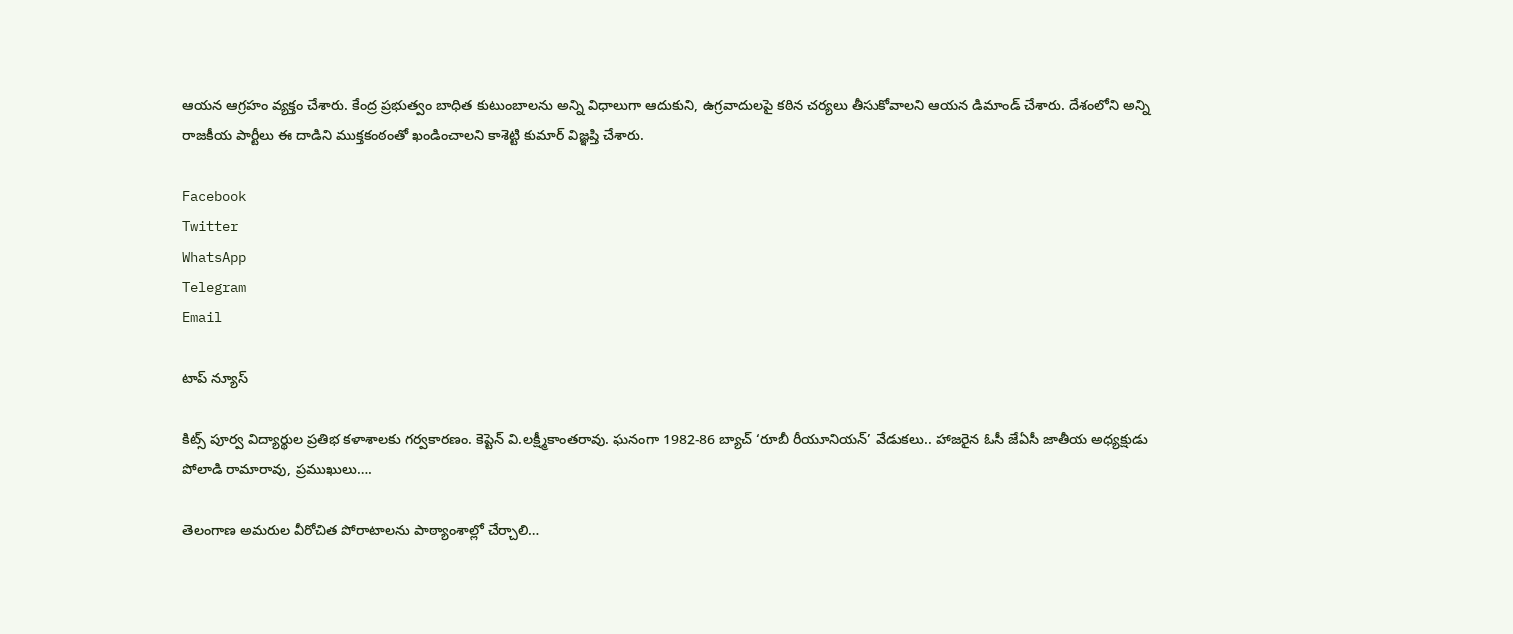ఆయన ఆగ్రహం వ్యక్తం చేశారు. కేంద్ర ప్రభుత్వం బాధిత కుటుంబాలను అన్ని విధాలుగా ఆదుకుని, ఉగ్రవాదులపై కఠిన చర్యలు తీసుకోవాలని ఆయన డిమాండ్ చేశారు. దేశంలోని అన్ని రాజకీయ పార్టీలు ఈ దాడిని ముక్తకంఠంతో ఖండించాలని కాశెట్టి కుమార్ విజ్ఞప్తి చేశారు.

Facebook
Twitter
WhatsApp
Telegram
Email

టాప్ న్యూస్

కిట్స్‌ పూర్వ విద్యార్థుల ప్రతిభ కళాశాలకు గర్వకారణం. కెప్టెన్‌ వి.లక్ష్మీకాంతరావు. ఘనంగా 1982-86 బ్యాచ్‌ ‘రూబీ రీయూనియన్‌’ వేడుకలు.. హాజరైన ఓసీ జేఏసీ జాతీయ అధ్యక్షుడు పోలాడి రామారావు, ప్రముఖులు….

తెలంగాణ అమరుల వీరోచిత పోరాటాలను పాఠ్యాంశాల్లో చేర్చాలి…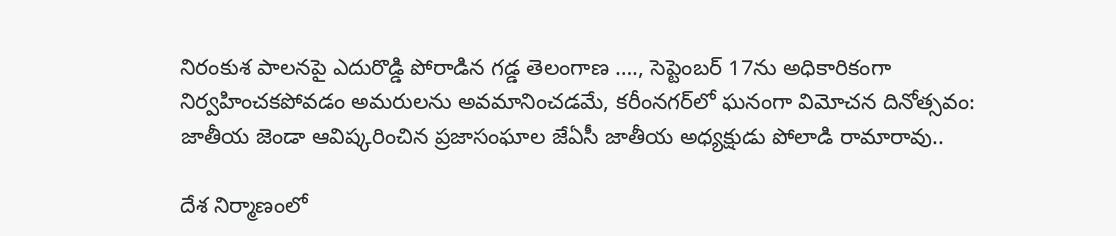నిరంకుశ పాలనపై ఎదురొడ్డి పోరాడిన గడ్డ తెలంగాణ …., సెప్టెంబర్ 17ను అధికారికంగా నిర్వహించకపోవడం అమరులను అవమానించడమే, కరీంనగర్‌లో ఘనంగా విమోచన దినోత్సవం: జాతీయ జెండా ఆవిష్కరించిన ప్రజాసంఘాల జేఏసీ జాతీయ అధ్యక్షుడు పోలాడి రామారావు..

దేశ నిర్మాణంలో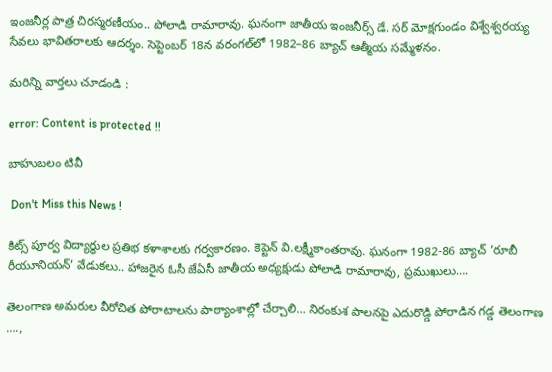ఇంజనీర్ల పాత్ర చిరస్మరణీయం.. పోలాడి రామారావు. ఘనంగా జాతీయ ఇంజనీర్స్ డే. సర్ మోక్షగుండం విశ్వేశ్వరయ్య సేవలు భావితరాలకు ఆదర్శం. సెప్టెంబర్ 18న వరంగల్‌లో 1982–86 బ్యాచ్ ఆత్మీయ సమ్మేళనం.

మరిన్ని వార్తలు చూడండి :

error: Content is protected !!

బాహుబలం టివీ

 Don't Miss this News !

కిట్స్‌ పూర్వ విద్యార్థుల ప్రతిభ కళాశాలకు గర్వకారణం. కెప్టెన్‌ వి.లక్ష్మీకాంతరావు. ఘనంగా 1982-86 బ్యాచ్‌ ‘రూబీ రీయూనియన్‌’ వేడుకలు.. హాజరైన ఓసీ జేఏసీ జాతీయ అధ్యక్షుడు పోలాడి రామారావు, ప్రముఖులు….

తెలంగాణ అమరుల వీరోచిత పోరాటాలను పాఠ్యాంశాల్లో చేర్చాలి… నిరంకుశ పాలనపై ఎదురొడ్డి పోరాడిన గడ్డ తెలంగాణ ….,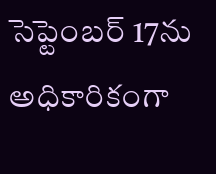సెప్టెంబర్ 17ను అధికారికంగా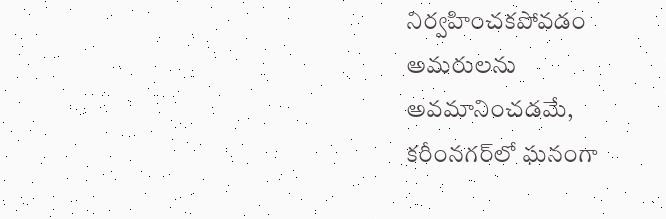నిర్వహించకపోవడం అమరులను అవమానించడమే, కరీంనగర్‌లో ఘనంగా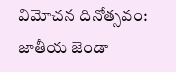విమోచన దినోత్సవం: జాతీయ జెండా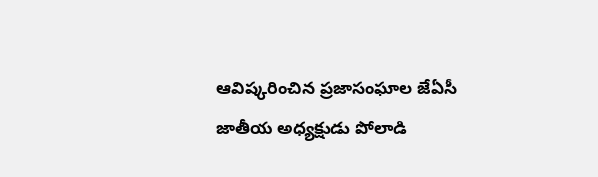ఆవిష్కరించిన ప్రజాసంఘాల జేఏసీ జాతీయ అధ్యక్షుడు పోలాడి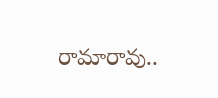రామారావు..